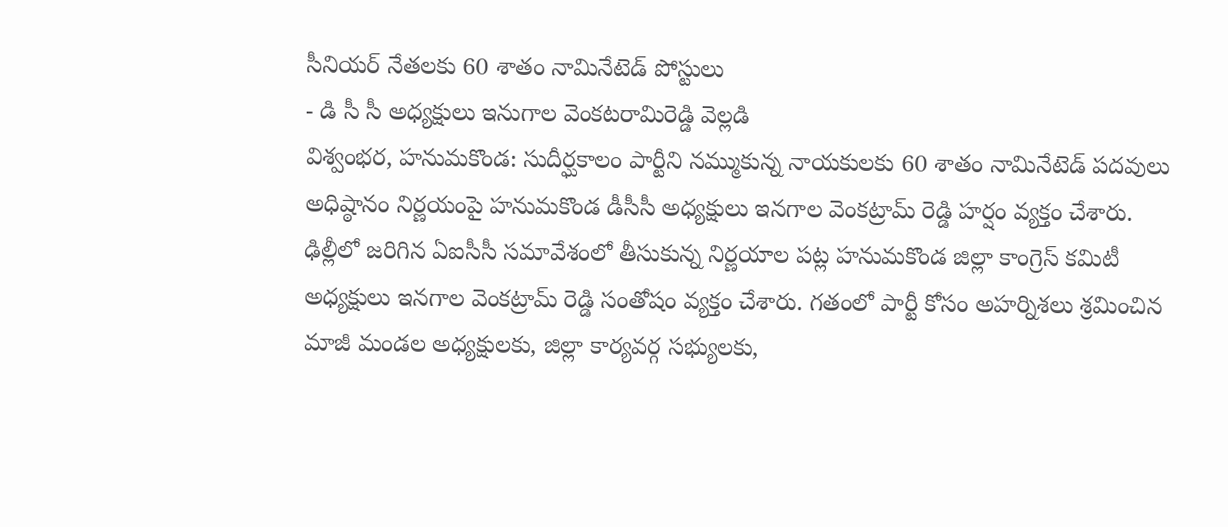సీనియర్ నేతలకు 60 శాతం నామినేటెడ్ పోస్టులు
- డి సీ సీ అధ్యక్షులు ఇనుగాల వెంకటరామిరెడ్డి వెల్లడి
విశ్వంభర, హనుమకొండ: సుదీర్ఘకాలం పార్టీని నమ్ముకున్న నాయకులకు 60 శాతం నామినేటెడ్ పదవులు అధిష్ఠానం నిర్ణయంపై హనుమకొండ డీసీసీ అధ్యక్షులు ఇనగాల వెంకట్రామ్ రెడ్డి హర్షం వ్యక్తం చేశారు. ఢిల్లీలో జరిగిన ఏఐసీసీ సమావేశంలో తీసుకున్న నిర్ణయాల పట్ల హనుమకొండ జిల్లా కాంగ్రెస్ కమిటీ అధ్యక్షులు ఇనగాల వెంకట్రామ్ రెడ్డి సంతోషం వ్యక్తం చేశారు. గతంలో పార్టీ కోసం అహర్నిశలు శ్రమించిన మాజీ మండల అధ్యక్షులకు, జిల్లా కార్యవర్గ సభ్యులకు,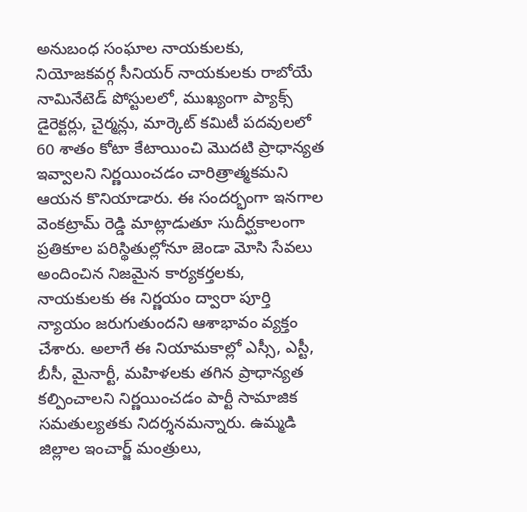అనుబంధ సంఘాల నాయకులకు, నియోజకవర్గ సీనియర్ నాయకులకు రాబోయే నామినేటెడ్ పోస్టులలో, ముఖ్యంగా ప్యాక్స్ డైరెక్టర్లు, చైర్మన్లు, మార్కెట్ కమిటీ పదవులలో 60 శాతం కోటా కేటాయించి మొదటి ప్రాధాన్యత ఇవ్వాలని నిర్ణయించడం చారిత్రాత్మకమని ఆయన కొనియాడారు. ఈ సందర్భంగా ఇనగాల వెంకట్రామ్ రెడ్డి మాట్లాడుతూ సుదీర్ఘకాలంగా ప్రతికూల పరిస్థితుల్లోనూ జెండా మోసి సేవలు అందించిన నిజమైన కార్యకర్తలకు, నాయకులకు ఈ నిర్ణయం ద్వారా పూర్తి న్యాయం జరుగుతుందని ఆశాభావం వ్యక్తం చేశారు. అలాగే ఈ నియామకాల్లో ఎస్సీ, ఎస్టీ, బీసీ, మైనార్టీ, మహిళలకు తగిన ప్రాధాన్యత కల్పించాలని నిర్ణయించడం పార్టీ సామాజిక సమతుల్యతకు నిదర్శనమన్నారు. ఉమ్మడి జిల్లాల ఇంచార్జ్ మంత్రులు,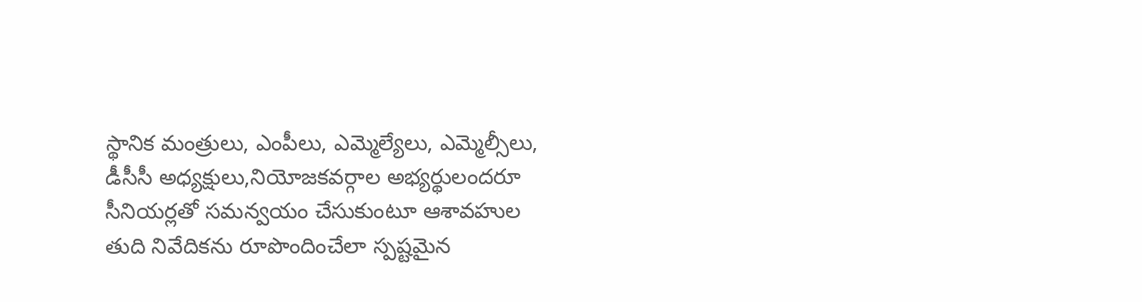స్థానిక మంత్రులు, ఎంపీలు, ఎమ్మెల్యేలు, ఎమ్మెల్సీలు, డీసీసీ అధ్యక్షులు,నియోజకవర్గాల అభ్యర్థులందరూ సీనియర్లతో సమన్వయం చేసుకుంటూ ఆశావహుల తుది నివేదికను రూపొందించేలా స్పష్టమైన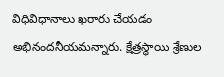విధివిధానాలు ఖరారు చేయడం అభినందనీయమన్నారు. క్షేత్రస్థాయి శ్రేణుల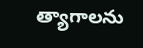త్యాగాలను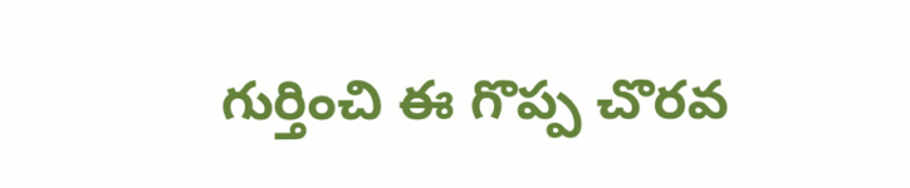గుర్తించి ఈ గొప్ప చొరవ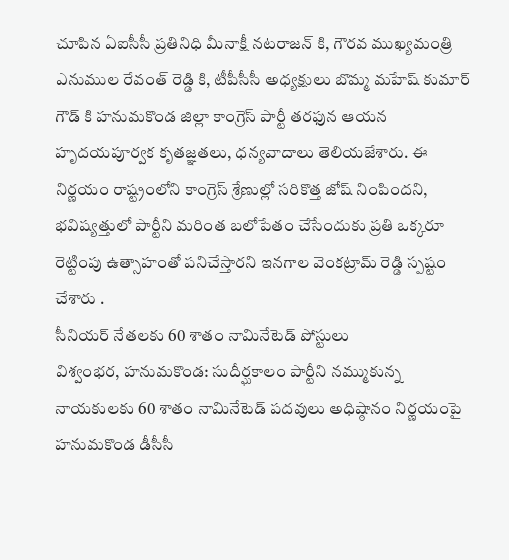చూపిన ఏఐసీసీ ప్రతినిధి మీనాక్షీ నటరాజన్ కి, గౌరవ ముఖ్యమంత్రి ఎనుముల రేవంత్ రెడ్డి కి, టీపీసీసీ అధ్యక్షులు బొమ్మ మహేష్ కుమార్ గౌడ్ కి హనుమకొండ జిల్లా కాంగ్రెస్ పార్టీ తరఫున ఆయన హృదయపూర్వక కృతజ్ఞతలు, ధన్యవాదాలు తెలియజేశారు. ఈ నిర్ణయం రాష్ట్రంలోని కాంగ్రెస్ శ్రేణుల్లో సరికొత్త జోష్ నింపిందని, భవిష్యత్తులో పార్టీని మరింత బలోపేతం చేసేందుకు ప్రతి ఒక్కరూ రెట్టింపు ఉత్సాహంతో పనిచేస్తారని ఇనగాల వెంకట్రామ్ రెడ్డి స్పష్టం చేశారు .
సీనియర్ నేతలకు 60 శాతం నామినేటెడ్ పోస్టులు
విశ్వంభర, హనుమకొండ: సుదీర్ఘకాలం పార్టీని నమ్ముకున్న నాయకులకు 60 శాతం నామినేటెడ్ పదవులు అధిష్ఠానం నిర్ణయంపై హనుమకొండ డీసీసీ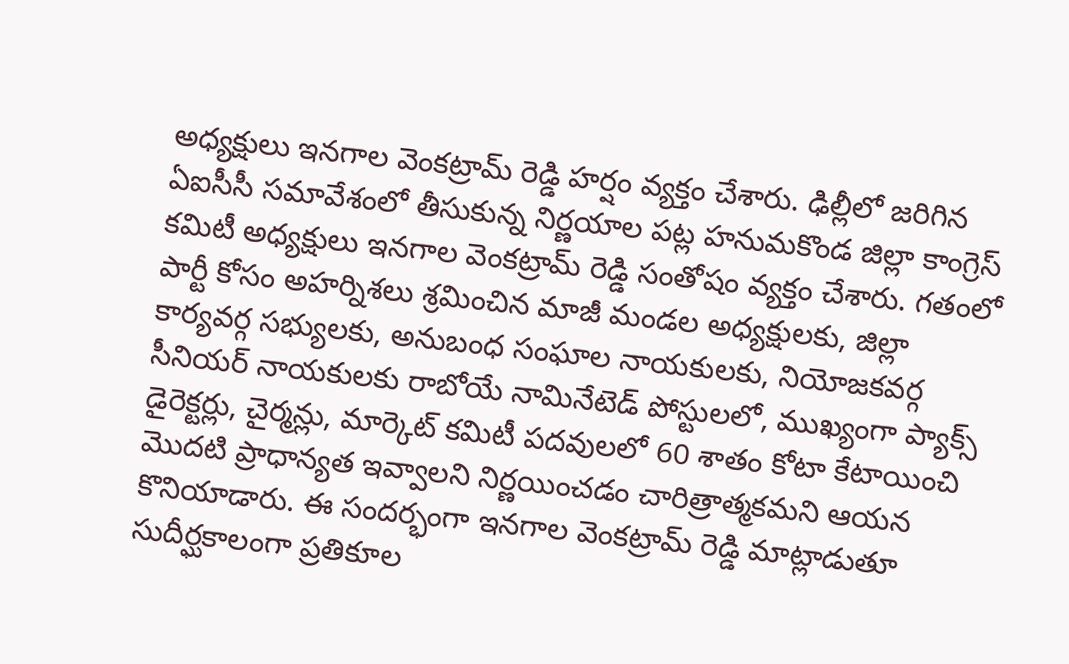అధ్యక్షులు ఇనగాల వెంకట్రామ్ రెడ్డి హర్షం వ్యక్తం చేశారు. ఢిల్లీలో జరిగిన ఏఐసీసీ సమావేశంలో తీసుకున్న నిర్ణయాల పట్ల హనుమకొండ జిల్లా కాంగ్రెస్ కమిటీ అధ్యక్షులు ఇనగాల వెంకట్రామ్ రెడ్డి సంతోషం వ్యక్తం చేశారు. గతంలో పార్టీ కోసం అహర్నిశలు శ్రమించిన మాజీ మండల అధ్యక్షులకు, జిల్లా కార్యవర్గ సభ్యులకు, అనుబంధ సంఘాల నాయకులకు, నియోజకవర్గ సీనియర్ నాయకులకు రాబోయే నామినేటెడ్ పోస్టులలో, ముఖ్యంగా ప్యాక్స్ డైరెక్టర్లు, చైర్మన్లు, మార్కెట్ కమిటీ పదవులలో 60 శాతం కోటా కేటాయించి మొదటి ప్రాధాన్యత ఇవ్వాలని నిర్ణయించడం చారిత్రాత్మకమని ఆయన కొనియాడారు. ఈ సందర్భంగా ఇనగాల వెంకట్రామ్ రెడ్డి మాట్లాడుతూ సుదీర్ఘకాలంగా ప్రతికూల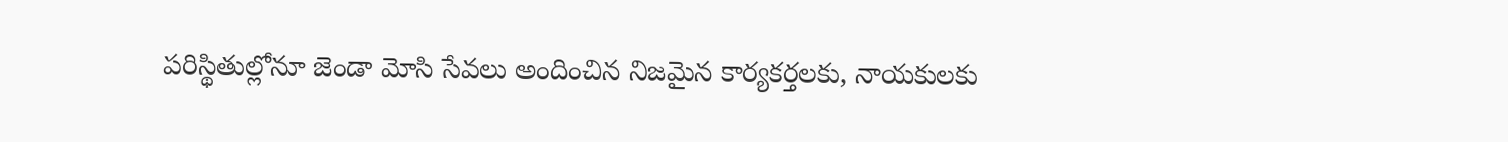పరిస్థితుల్లోనూ జెండా మోసి సేవలు అందించిన నిజమైన కార్యకర్తలకు, నాయకులకు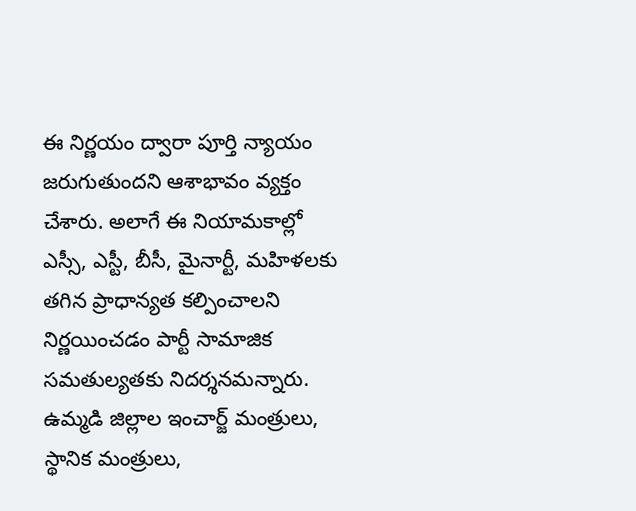ఈ నిర్ణయం ద్వారా పూర్తి న్యాయం జరుగుతుందని ఆశాభావం వ్యక్తం చేశారు. అలాగే ఈ నియామకాల్లో ఎస్సీ, ఎస్టీ, బీసీ, మైనార్టీ, మహిళలకు తగిన ప్రాధాన్యత కల్పించాలని నిర్ణయించడం పార్టీ సామాజిక సమతుల్యతకు నిదర్శనమన్నారు. ఉమ్మడి జిల్లాల ఇంచార్జ్ మంత్రులు, స్థానిక మంత్రులు,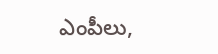ఎంపీలు,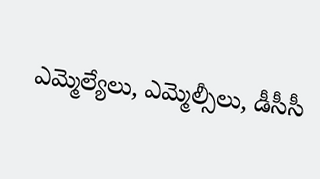ఎమ్మెల్యేలు, ఎమ్మెల్సీలు, డీసీసీ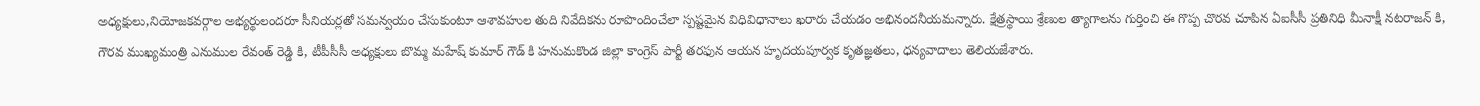అధ్యక్షులు,నియోజకవర్గాల అభ్యర్థులందరూ సీనియర్లతో సమన్వయం చేసుకుంటూ ఆశావహుల తుది నివేదికను రూపొందించేలా స్పష్టమైన విధివిధానాలు ఖరారు చేయడం అభినందనీయమన్నారు. క్షేత్రస్థాయి శ్రేణుల త్యాగాలను గుర్తించి ఈ గొప్ప చొరవ చూపిన ఏఐసీసీ ప్రతినిధి మీనాక్షీ నటరాజన్ కి, గౌరవ ముఖ్యమంత్రి ఎనుముల రేవంత్ రెడ్డి కి, టీపీసీసీ అధ్యక్షులు బొమ్మ మహేష్ కుమార్ గౌడ్ కి హనుమకొండ జిల్లా కాంగ్రెస్ పార్టీ తరఫున ఆయన హృదయపూర్వక కృతజ్ఞతలు, ధన్యవాదాలు తెలియజేశారు.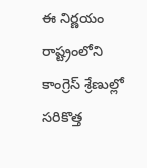ఈ నిర్ణయం రాష్ట్రంలోని కాంగ్రెస్ శ్రేణుల్లో సరికొత్త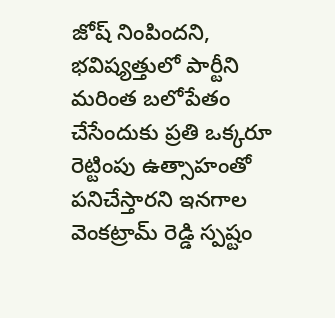జోష్ నింపిందని, భవిష్యత్తులో పార్టీని మరింత బలోపేతం చేసేందుకు ప్రతి ఒక్కరూ రెట్టింపు ఉత్సాహంతో పనిచేస్తారని ఇనగాల వెంకట్రామ్ రెడ్డి స్పష్టం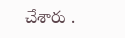చేశారు .